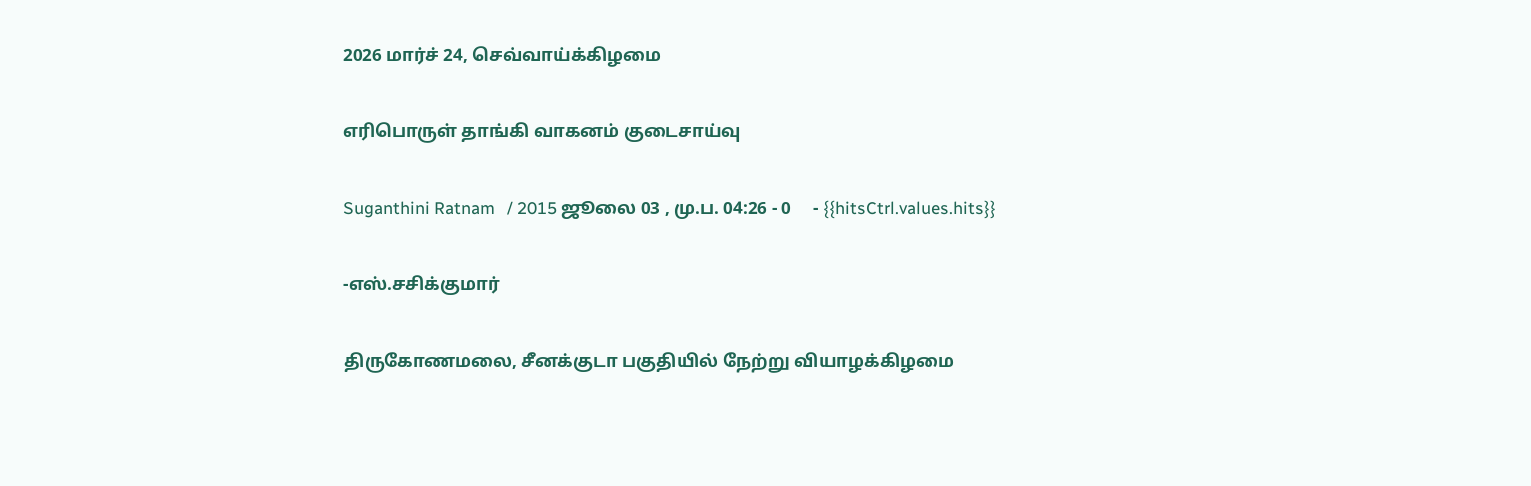2026 மார்ச் 24, செவ்வாய்க்கிழமை

எரிபொருள் தாங்கி வாகனம் குடைசாய்வு

Suganthini Ratnam   / 2015 ஜூலை 03 , மு.ப. 04:26 - 0     - {{hitsCtrl.values.hits}}

-எஸ்.சசிக்குமார்

திருகோணமலை, சீனக்குடா பகுதியில் நேற்று வியாழக்கிழமை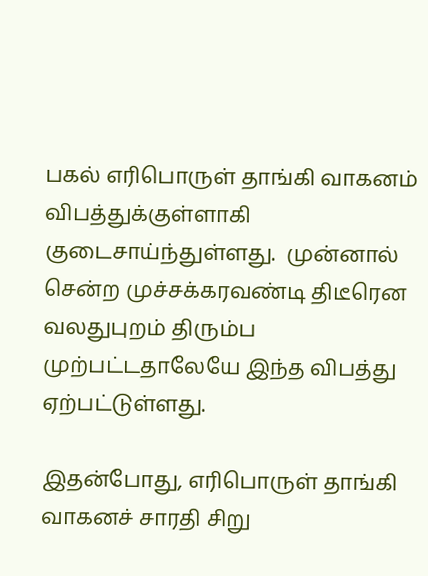பகல் எரிபொருள் தாங்கி வாகனம் விபத்துக்குள்ளாகி குடைசாய்ந்துள்ளது.  முன்னால் சென்ற முச்சக்கரவண்டி திடீரென வலதுபுறம் திரும்ப முற்பட்டதாலேயே இந்த விபத்து ஏற்பட்டுள்ளது.

இதன்போது, எரிபொருள் தாங்கி வாகனச் சாரதி சிறு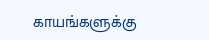காயங்களுக்கு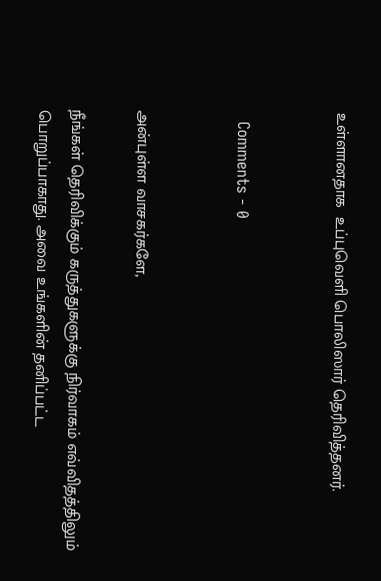உள்ளானதாக  உப்புவெளி பொலிஸார் தெரிவித்தனர்.


  Comments - 0


அன்புள்ள வாசகர்களே,

நீங்கள் தெரிவிக்கும் கருத்துகளுக்கு நிர்வாகம் எவ்விதத்திலும் பொறுப்பாகாது. அவை உங்களின் தனிப்பட்ட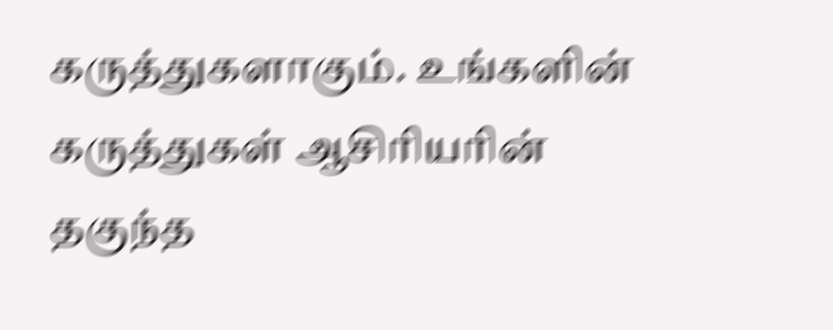கருத்துகளாகும். உங்களின் கருத்துகள் ஆசிரியரின் தகுந்த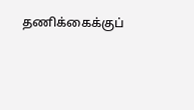தணிக்கைக்குப்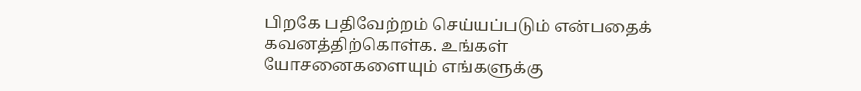பிறகே பதிவேற்றம் செய்யப்படும் என்பதைக் கவனத்திற்கொள்க. உங்கள் யோசனைகளையும் எங்களுக்கு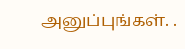அனுப்புங்கள். .